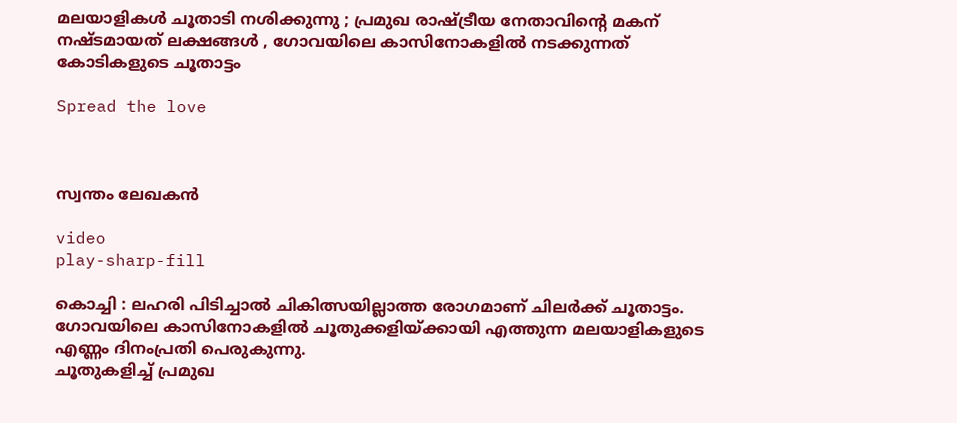മലയാളികൾ ചൂതാടി നശിക്കുന്നു ; പ്രമുഖ രാഷ്ട്രീയ നേതാവിന്റെ മകന് നഷ്ടമായത് ലക്ഷങ്ങൾ , ഗോവയിലെ കാസിനോകളിൽ നടക്കുന്നത് കോടികളുടെ ചൂതാട്ടം

Spread the love



സ്വന്തം ലേഖകൻ

video
play-sharp-fill

കൊച്ചി : ലഹരി പിടിച്ചാൽ ചികിത്സയില്ലാത്ത രോഗമാണ് ചിലർക്ക് ചൂതാട്ടം. ഗോവയിലെ കാസിനോകളിൽ ചൂതുക്കളിയ്ക്കായി എത്തുന്ന മലയാളികളുടെ എണ്ണം ദിനംപ്രതി പെരുകുന്നു.
ചൂതുകളിച്ച് പ്രമുഖ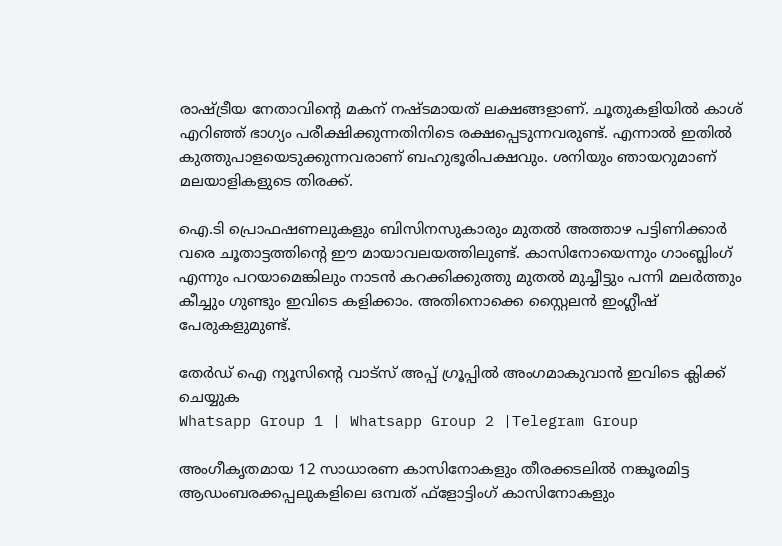രാഷ്ട്രീയ നേതാവിന്റെ മകന് നഷ്ടമായത് ലക്ഷങ്ങളാണ്. ചൂതുകളിയിൽ കാശ് എറിഞ്ഞ് ഭാഗ്യം പരീക്ഷിക്കുന്നതിനിടെ രക്ഷപ്പെടുന്നവരുണ്ട്. എന്നാൽ ഇതിൽ കുത്തുപാളയെടുക്കുന്നവരാണ് ബഹുഭൂരിപക്ഷവും. ശനിയും ഞായറുമാണ് മലയാളികളുടെ തിരക്ക്.

ഐ.ടി പ്രൊഫഷണലുകളും ബിസിനസുകാരും മുതൽ അത്താഴ പട്ടിണിക്കാർ വരെ ചൂതാട്ടത്തിന്റെ ഈ മായാവലയത്തിലുണ്ട്. കാസിനോയെന്നും ഗാംബ്ലിംഗ് എന്നും പറയാമെങ്കിലും നാടൻ കറക്കിക്കുത്തു മുതൽ മുച്ചീട്ടും പന്നി മലർത്തും കീച്ചും ഗുണ്ടും ഇവിടെ കളിക്കാം. അതിനൊക്കെ സ്റ്റൈലൻ ഇംഗ്ലീഷ് പേരുകളുമുണ്ട്.

തേർഡ് ഐ ന്യൂസിന്റെ വാട്സ് അപ്പ് ഗ്രൂപ്പിൽ അംഗമാകുവാൻ ഇവിടെ ക്ലിക്ക് ചെയ്യുക
Whatsapp Group 1 | Whatsapp Group 2 |Telegram Group

അംഗീകൃതമായ 12 സാധാരണ കാസിനോകളും തീരക്കടലിൽ നങ്കൂരമിട്ട ആഡംബരക്കപ്പലുകളിലെ ഒമ്പത് ഫ്‌ളോട്ടിംഗ് കാസിനോകളും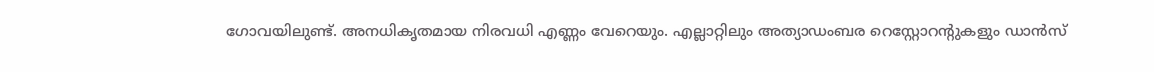ഗോവയിലുണ്ട്. അനധികൃതമായ നിരവധി എണ്ണം വേറെയും. എല്ലാറ്റിലും അത്യാഡംബര റെസ്റ്റോറന്റുകളും ഡാൻസ്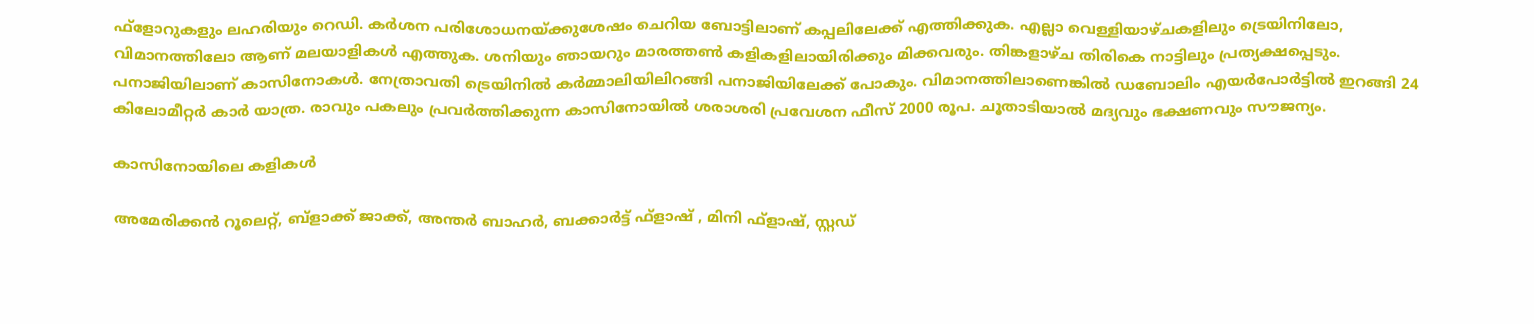ഫ്‌ളോറുകളും ലഹരിയും റെഡി. കർശന പരിശോധനയ്ക്കുശേഷം ചെറിയ ബോട്ടിലാണ് കപ്പലിലേക്ക് എത്തിക്കുക. എല്ലാ വെള്ളിയാഴ്ചകളിലും ട്രെയിനിലോ, വിമാനത്തിലോ ആണ് മലയാളികൾ എത്തുക. ശനിയും ഞായറും മാരത്തൺ കളികളിലായിരിക്കും മിക്കവരും. തിങ്കളാഴ്ച തിരികെ നാട്ടിലും പ്രത്യക്ഷപ്പെടും. പനാജിയിലാണ് കാസിനോകൾ. നേത്രാവതി ട്രെയിനിൽ കർമ്മാലിയിലിറങ്ങി പനാജിയിലേക്ക് പോകും. വിമാനത്തിലാണെങ്കിൽ ഡബോലിം എയർപോർട്ടിൽ ഇറങ്ങി 24 കിലോമീറ്റർ കാർ യാത്ര. രാവും പകലും പ്രവർത്തിക്കുന്ന കാസിനോയിൽ ശരാശരി പ്രവേശന ഫീസ് 2000 രൂപ. ചൂതാടിയാൽ മദ്യവും ഭക്ഷണവും സൗജന്യം.

കാസിനോയിലെ കളികൾ

അമേരിക്കൻ റൂലെറ്റ്, ബ്‌ളാക്ക് ജാക്ക്, അന്തർ ബാഹർ, ബക്കാർട്ട് ഫ്‌ളാഷ് , മിനി ഫ്‌ളാഷ്, സ്റ്റഡ്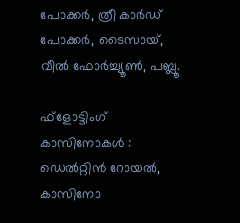പോക്കർ, ത്രീ കാർഡ് പോക്കർ, ടൈസായ്, വീൽ ഫോർച്ച്യൂൺ, പബ്ലൂ.

ഫ്‌ളോട്ടിംഗ് കാസിനോകൾ : ഡെൽറ്റിൻ റോയൽ, കാസിനോ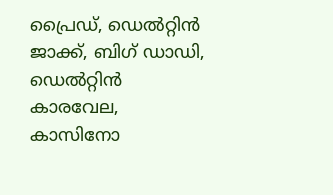പ്രൈഡ്, ഡെൽറ്റിൻ ജാക്ക്, ബിഗ് ഡാഡി, ഡെൽറ്റിൻ കാരവേല, കാസിനോ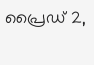പ്രൈഡ് 2,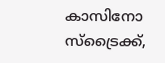കാസിനോ സ്‌ട്രൈക്ക്,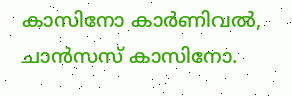കാസിനോ കാർണിവൽ, ചാൻസസ് കാസിനോ.